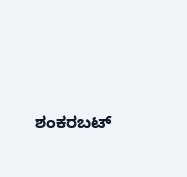ಶಂಕರಬಟ್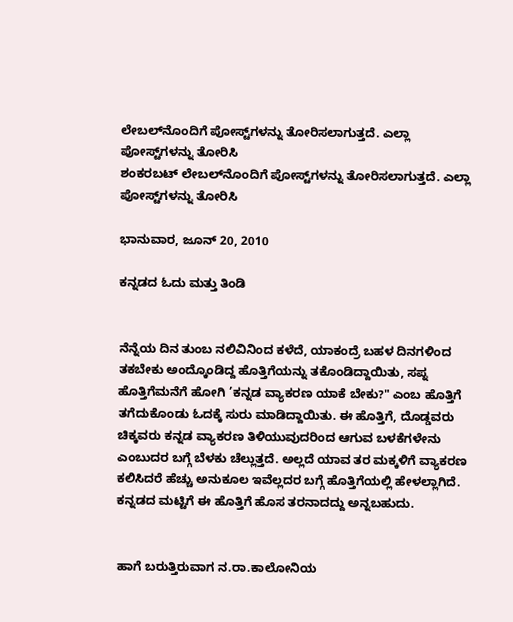ಲೇಬಲ್‌ನೊಂದಿಗೆ ಪೋಸ್ಟ್‌ಗಳನ್ನು ತೋರಿಸಲಾಗುತ್ತದೆ. ಎಲ್ಲಾ ಪೋಸ್ಟ್‌ಗಳನ್ನು ತೋರಿಸಿ
ಶಂಕರಬಟ್ ಲೇಬಲ್‌ನೊಂದಿಗೆ ಪೋಸ್ಟ್‌ಗಳನ್ನು ತೋರಿಸಲಾಗುತ್ತದೆ. ಎಲ್ಲಾ ಪೋಸ್ಟ್‌ಗಳನ್ನು ತೋರಿಸಿ

ಭಾನುವಾರ, ಜೂನ್ 20, 2010

ಕನ್ನಡದ ಓದು ಮತ್ತು ತಿಂಡಿ


ನೆನ್ನೆಯ ದಿನ ತುಂಬ ನಲಿವಿನಿಂದ ಕಳೆದೆ, ಯಾಕಂದ್ರೆ ಬಹಳ ದಿನಗಳಿಂದ ತಕಬೇಕು ಅಂದ್ಕೊಂಡಿದ್ದ ಹೊತ್ತಿಗೆಯನ್ನು ತಕೊಂಡಿದ್ದಾಯಿತು, ಸಪ್ನ ಹೊತ್ತಿಗೆಮನೆಗೆ ಹೋಗಿ ’ಕನ್ನಡ ವ್ಯಾಕರಣ ಯಾಕೆ ಬೇಕು?" ಎಂಬ ಹೊತ್ತಿಗೆ ತಗೆದುಕೊಂಡು ಓದಕ್ಕೆ ಸುರು ಮಾಡಿದ್ದಾಯಿತು. ಈ ಹೊತ್ತಿಗೆ, ದೊಡ್ಡವರು ಚಿಕ್ಕವರು ಕನ್ನಡ ವ್ಯಾಕರಣ ತಿಳಿಯುವುದರಿಂದ ಆಗುವ ಬಳಕೆಗಳೇನು ಎಂಬುದರ ಬಗ್ಗೆ ಬೆಳಕು ಚೆಲ್ಲುತ್ತದೆ. ಅಲ್ಲದೆ ಯಾವ ತರ ಮಕ್ಕಳಿಗೆ ವ್ಯಾಕರಣ ಕಲಿಸಿದರೆ ಹೆಚ್ಚು ಅನುಕೂಲ ಇವೆಲ್ಲದರ ಬಗ್ಗೆ ಹೊತ್ತಿಗೆಯಲ್ಲಿ ಹೇಳಲ್ಲಾಗಿದೆ. ಕನ್ನಡದ ಮಟ್ಟಿಗೆ ಈ ಹೊತ್ತಿಗೆ ಹೊಸ ತರನಾದದ್ದು ಅನ್ನಬಹುದು.


ಹಾಗೆ ಬರುತ್ತಿರುವಾಗ ನ.ರಾ.ಕಾಲೋನಿಯ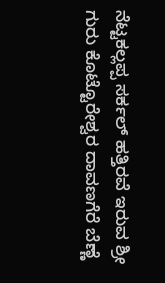ನೆಟ್ಟಕಲ್ಲಪ್ಪ ಸರ್ಕಲ್ ಹತ್ತಿರವೆ ಇರುವ ಶ್ರೀ ಗುರು ಕೊಟ್ಟೊರೇಶ್ವರ ದಾವಣಗೆರೆ ಬೆಣ್ಣೆ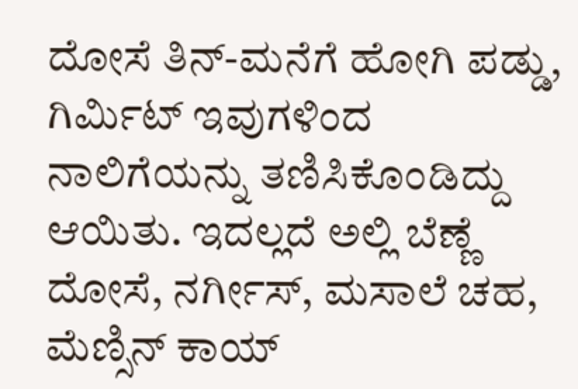ದೋಸೆ ತಿನ್-ಮನೆಗೆ ಹೋಗಿ ಪಡ್ಡು, ಗಿರ್ಮಿಟ್ ಇವುಗಳಿಂದ ನಾಲಿಗೆಯನ್ನು ತಣಿಸಿಕೊಂಡಿದ್ದು ಆಯಿತು. ಇದಲ್ಲದೆ ಅಲ್ಲಿ ಬೆಣ್ಣೆ ದೋಸೆ, ನರ್ಗೀಸ್, ಮಸಾಲೆ ಚಹ, ಮೆಣ್ಸಿನ್ ಕಾಯ್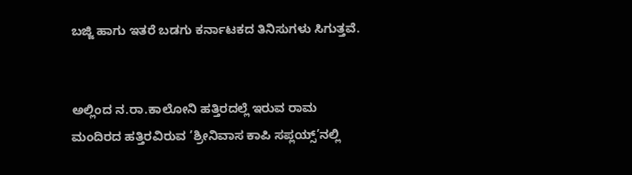ಬಜ್ಜಿ ಹಾಗು ಇತರೆ ಬಡಗು ಕರ್ನಾಟಕದ ತಿನಿಸುಗಳು ಸಿಗುತ್ತವೆ.


ಅಲ್ಲಿಂದ ನ.ರಾ.ಕಾಲೋನಿ ಹತ್ತಿರದಲ್ಲೆ ಇರುವ ರಾಮ ಮಂದಿರದ ಹತ್ತಿರವಿರುವ ’ಶ್ರೀನಿವಾಸ ಕಾಪಿ ಸಪ್ಲಯ್ಸ್’ನಲ್ಲಿ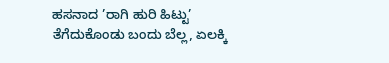ಹಸನಾದ ’ರಾಗಿ ಹುರಿ ಹಿಟ್ಟು’ ತೆಗೆದುಕೊಂಡು ಬಂದು ಬೆಲ್ಲ, ಏಲಕ್ಕಿ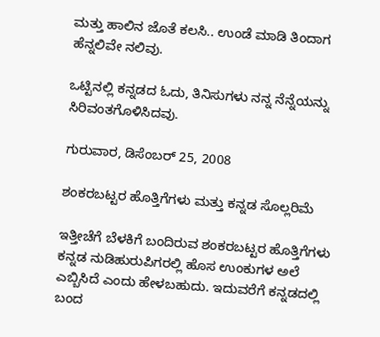ಮತ್ತು ಹಾಲಿನ ಜೊತೆ ಕಲಸಿ.. ಉಂಡೆ ಮಾಡಿ ತಿಂದಾಗ ಹೆನ್ನಲಿವೇ ನಲಿವು.

ಒಟ್ಟಿನಲ್ಲಿ ಕನ್ನಡದ ಓದು, ತಿನಿಸುಗಳು ನನ್ನ ನೆನ್ನೆಯನ್ನು ಸಿರಿವಂತಗೊಳಿಸಿದವು.

ಗುರುವಾರ, ಡಿಸೆಂಬರ್ 25, 2008

ಶಂಕರಬಟ್ಟರ ಹೊತ್ತಿಗೆಗಳು ಮತ್ತು ಕನ್ನಡ ಸೊಲ್ಲರಿಮೆ

ಇತ್ತೀಚೆಗೆ ಬೆಳಕಿಗೆ ಬಂದಿರುವ ಶಂಕರಬಟ್ಟರ ಹೊತ್ತಿಗೆಗಳು ಕನ್ನಡ ನುಡಿಹುರುಪಿಗರಲ್ಲಿ ಹೊಸ ಉಂಕುಗಳ ಅಲೆ ಎಬ್ಬಿಸಿದೆ ಎಂದು ಹೇಳಬಹುದು. ಇದುವರೆಗೆ ಕನ್ನಡದಲ್ಲಿ ಬಂದ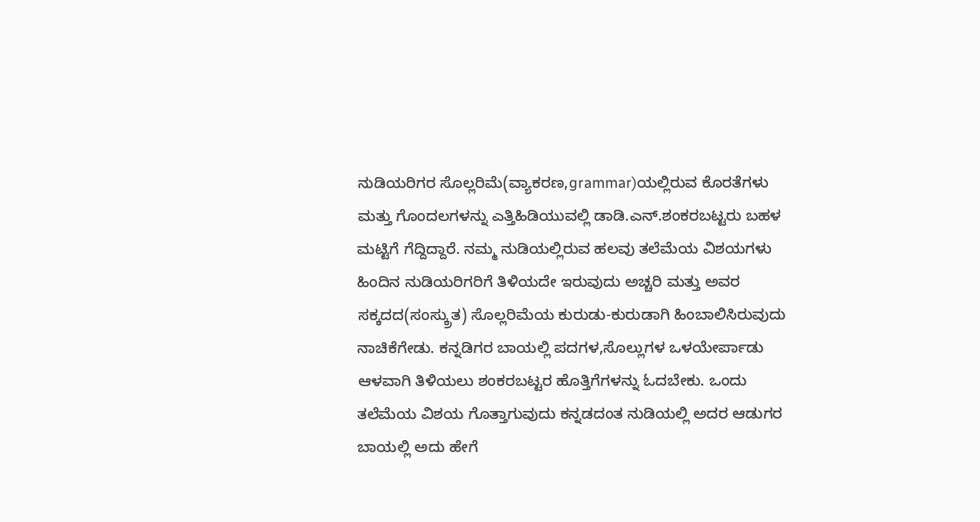ನುಡಿಯರಿಗರ ಸೊಲ್ಲರಿಮೆ(ವ್ಯಾಕರಣ,grammar)ಯಲ್ಲಿರುವ ಕೊರತೆಗಳು ಮತ್ತು ಗೊಂದಲಗಳನ್ನು ಎತ್ತಿಹಿಡಿಯುವಲ್ಲಿ ಡಾಡಿ.ಎನ್.ಶಂಕರಬಟ್ಟರು ಬಹಳ ಮಟ್ಟಿಗೆ ಗೆದ್ದಿದ್ದಾರೆ. ನಮ್ಮ ನುಡಿಯಲ್ಲಿರುವ ಹಲವು ತಲೆಮೆಯ ವಿಶಯಗಳು ಹಿಂದಿನ ನುಡಿಯರಿಗರಿಗೆ ತಿಳಿಯದೇ ಇರುವುದು ಅಚ್ಚರಿ ಮತ್ತು ಅವರ ಸಕ್ಕದದ(ಸಂಸ್ಕ್ರುತ) ಸೊಲ್ಲರಿಮೆಯ ಕುರುಡು-ಕುರುಡಾಗಿ ಹಿಂಬಾಲಿಸಿರುವುದು ನಾಚಿಕೆಗೇಡು. ಕನ್ನಡಿಗರ ಬಾಯಲ್ಲಿ ಪದಗಳ,ಸೊಲ್ಲುಗಳ ಒಳಯೇರ್ಪಾಡು ಆಳವಾಗಿ ತಿಳಿಯಲು ಶಂಕರಬಟ್ಟರ ಹೊತ್ತಿಗೆಗಳನ್ನು ಓದಬೇಕು. ಒಂದು ತಲೆಮೆಯ ವಿಶಯ ಗೊತ್ತಾಗುವುದು ಕನ್ನಡದಂತ ನುಡಿಯಲ್ಲಿ ಅದರ ಆಡುಗರ ಬಾಯಲ್ಲಿ ಅದು ಹೇಗೆ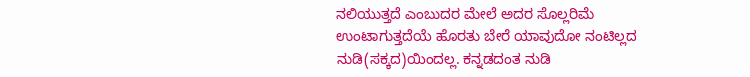ನಲಿಯುತ್ತದೆ ಎಂಬುದರ ಮೇಲೆ ಅದರ ಸೊಲ್ಲರಿಮೆ ಉಂಟಾಗುತ್ತದೆಯೆ ಹೊರತು ಬೇರೆ ಯಾವುದೋ ನಂಟಿಲ್ಲದ ನುಡಿ(ಸಕ್ಕದ)ಯಿಂದಲ್ಲ. ಕನ್ನಡದಂತ ನುಡಿ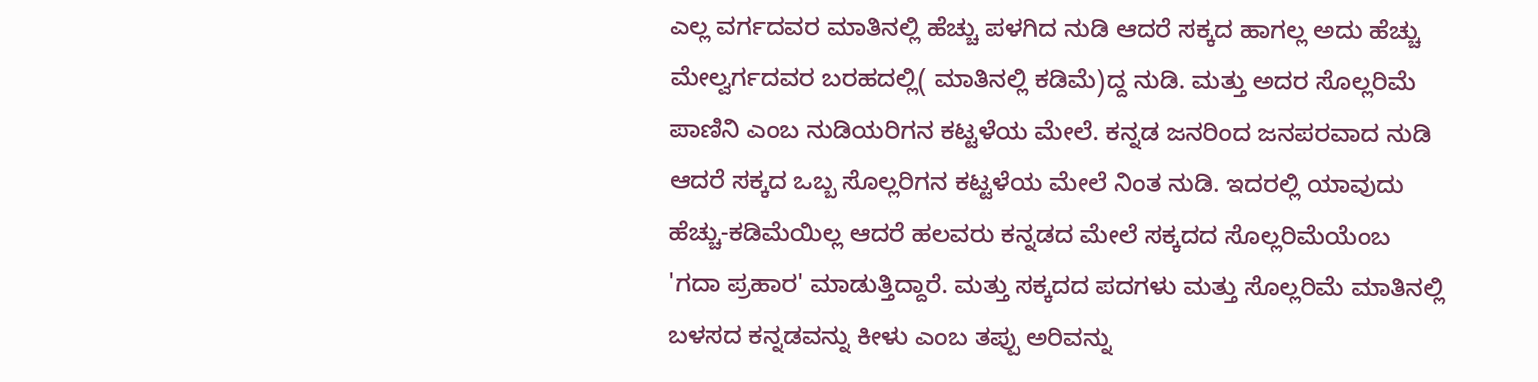ಎಲ್ಲ ವರ್ಗದವರ ಮಾತಿನಲ್ಲಿ ಹೆಚ್ಚು ಪಳಗಿದ ನುಡಿ ಆದರೆ ಸಕ್ಕದ ಹಾಗಲ್ಲ ಅದು ಹೆಚ್ಚು ಮೇಲ್ವರ್ಗದವರ ಬರಹದಲ್ಲಿ( ಮಾತಿನಲ್ಲಿ ಕಡಿಮೆ)ದ್ದ ನುಡಿ. ಮತ್ತು ಅದರ ಸೊಲ್ಲರಿಮೆ ಪಾಣಿನಿ ಎಂಬ ನುಡಿಯರಿಗನ ಕಟ್ಟಳೆಯ ಮೇಲೆ. ಕನ್ನಡ ಜನರಿಂದ ಜನಪರವಾದ ನುಡಿ ಆದರೆ ಸಕ್ಕದ ಒಬ್ಬ ಸೊಲ್ಲರಿಗನ ಕಟ್ಟಳೆಯ ಮೇಲೆ ನಿಂತ ನುಡಿ. ಇದರಲ್ಲಿ ಯಾವುದು ಹೆಚ್ಚು-ಕಡಿಮೆಯಿಲ್ಲ ಆದರೆ ಹಲವರು ಕನ್ನಡದ ಮೇಲೆ ಸಕ್ಕದದ ಸೊಲ್ಲರಿಮೆಯೆಂಬ 'ಗದಾ ಪ್ರಹಾರ' ಮಾಡುತ್ತಿದ್ದಾರೆ. ಮತ್ತು ಸಕ್ಕದದ ಪದಗಳು ಮತ್ತು ಸೊಲ್ಲರಿಮೆ ಮಾತಿನಲ್ಲಿ ಬಳಸದ ಕನ್ನಡವನ್ನು ಕೀಳು ಎಂಬ ತಪ್ಪು ಅರಿವನ್ನು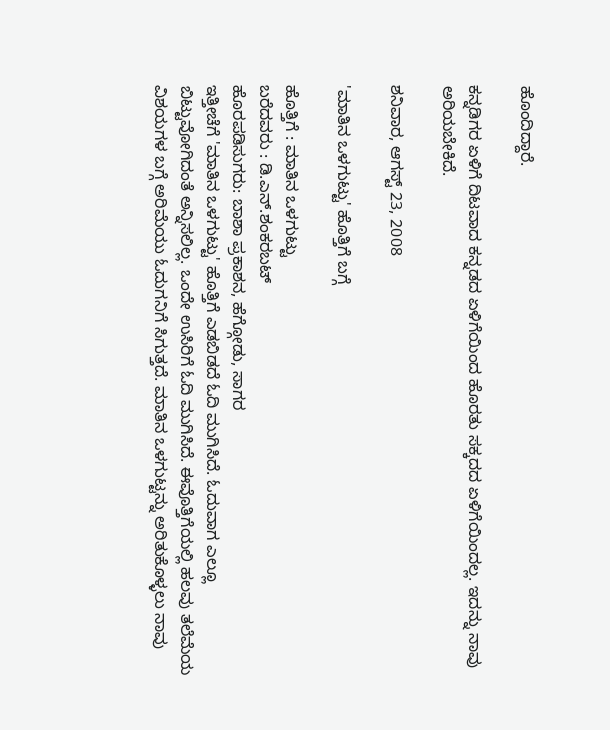ಹೊಂದಿದ್ದಾರೆ.

ಕನ್ನಡಿಗರ ಏಳಿಗೆ ದಿಟವಾದ ಕನ್ನಡದ ಏಳಿಗೆಯಿಂದ ಹೊರತು ಸಕ್ಕದದ ಏಳಿಗೆಯಿಂದಲ್ಲ. ಇದನ್ನು ನಾವು ಅರಿಯಬೇಕಿದೆ.

ಶನಿವಾರ, ಆಗಸ್ಟ್ 23, 2008

'ಮಾತಿನ ಒಳಗುಟ್ಟು' ಹೊತ್ತಿಗೆ ಬಗ್ಗೆ

ಹೊತ್ತಿಗೆ : ಮಾತಿನ ಒಳಗುಟ್ಟು
ಬರೆದವರು : ಡಿ.ಎನ್.ಶಂಕರಬಟ್
ಹೊರಪಡಿಸುಗರು: ಬಾಶಾ ಪ್ರಕಾಶನ, ಹೆಗ್ಗೋಡು, ಸಾಗರ
ಇತ್ತೀಚೆಗೆ 'ಮಾತಿನ ಒಳಗುಟ್ಟು' ಹೊತ್ತಿಗೆ ಎಡಬಿಡದೆ ಓದಿ ಮುಗಿಸಿದೆ. ಓದುವಾಗ ಎಲ್ಲೂ ಬಿಟ್ಟುವೋಗಿದಂತೆ ಅನ್ನಿಸಲಿಲ್ಲ. ಒಂದೇ ಉಸಿರಿಗೆ ಓದಿ ಮುಗಿಸಿದೆ. ಈವೊತ್ತಿಗೆಯಲ್ಲಿ ಹಲವು ತಲೆಮೆಯ ವಿಶಯಗಳ ಬಗ್ಗೆ ಅರಿಮೆಯು ಓದುಗನಿಗೆ ಸಿಗುತ್ತದೆ. ಮಾತಿನ ಒಳಗುಟ್ಟನ್ನು ಅರಿತುಕೊಳ್ಳಲು ನಾವು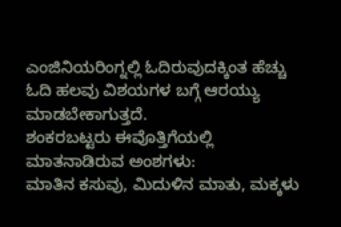ಎಂಜಿನಿಯರಿಂಗ್ನಲ್ಲಿ ಓದಿರುವುದಕ್ಕಿಂತ ಹೆಚ್ಚು ಓದಿ ಹಲವು ವಿಶಯಗಳ ಬಗ್ಗೆ ಆರಯ್ಯು ಮಾಡಬೇಕಾಗುತ್ತದೆ.
ಶಂಕರಬಟ್ಟರು ಈವೊತ್ತಿಗೆಯಲ್ಲಿ ಮಾತನಾಡಿರುವ ಅಂಶಗಳು:
ಮಾತಿನ ಕಸುವು, ಮಿದುಳಿನ ಮಾತು, ಮಕ್ಕಳು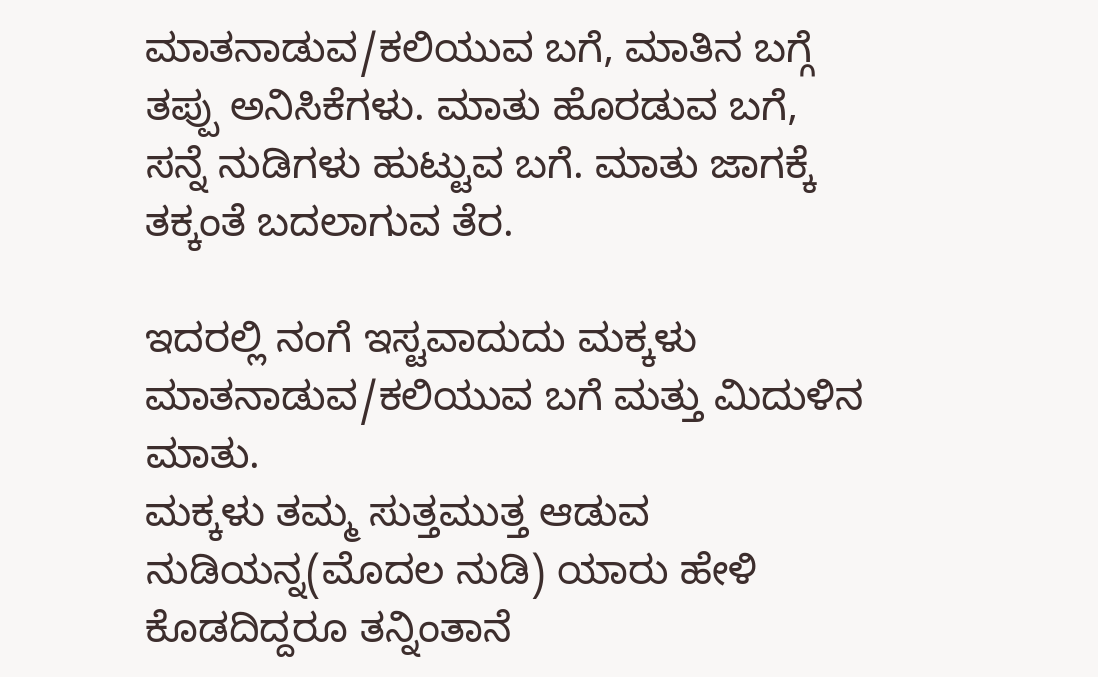ಮಾತನಾಡುವ/ಕಲಿಯುವ ಬಗೆ, ಮಾತಿನ ಬಗ್ಗೆ ತಪ್ಪು ಅನಿಸಿಕೆಗಳು. ಮಾತು ಹೊರಡುವ ಬಗೆ, ಸನ್ನೆ ನುಡಿಗಳು ಹುಟ್ಟುವ ಬಗೆ. ಮಾತು ಜಾಗಕ್ಕೆ ತಕ್ಕಂತೆ ಬದಲಾಗುವ ತೆರ.

ಇದರಲ್ಲಿ ನಂಗೆ ಇಸ್ಟವಾದುದು ಮಕ್ಕಳು ಮಾತನಾಡುವ/ಕಲಿಯುವ ಬಗೆ ಮತ್ತು ಮಿದುಳಿನ ಮಾತು.
ಮಕ್ಕಳು ತಮ್ಮ ಸುತ್ತಮುತ್ತ ಆಡುವ ನುಡಿಯನ್ನ(ಮೊದಲ ನುಡಿ) ಯಾರು ಹೇಳಿ ಕೊಡದಿದ್ದರೂ ತನ್ನಿಂತಾನೆ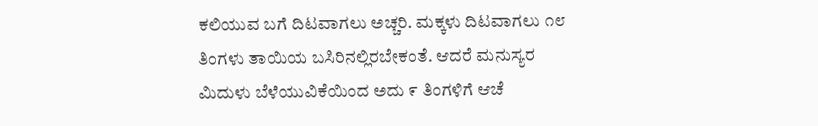ಕಲಿಯುವ ಬಗೆ ದಿಟವಾಗಲು ಅಚ್ಚರಿ. ಮಕ್ಕಳು ದಿಟವಾಗಲು ೧೮ ತಿಂಗಳು ತಾಯಿಯ ಬಸಿರಿನಲ್ಲಿರಬೇಕಂತೆ. ಆದರೆ ಮನುಸ್ಯರ ಮಿದುಳು ಬೆಳೆಯುವಿಕೆಯಿಂದ ಅದು ೯ ತಿಂಗಳಿಗೆ ಆಚೆ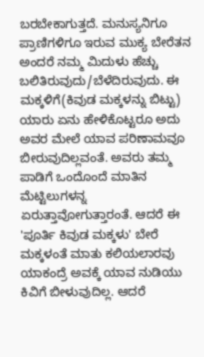ಬರಬೇಕಾಗುತ್ತದೆ. ಮನುಸ್ಯನಿಗೂ ಪ್ರಾಣಿಗಳಿಗೂ ಇರುವ ಮುಕ್ಯ ಬೇರೆತನ ಅಂದರೆ ನಮ್ಮ ಮಿದುಳು ಹೆಚ್ಚು ಬಲಿತಿರುವುದು/ಬೆಳೆದಿರುವುದು. ಈ ಮಕ್ಕಳಿಗೆ(ಕಿವುಡ ಮಕ್ಕಳನ್ನು ಬಿಟ್ಟು) ಯಾರು ಏನು ಹೇಳಿಕೊಟ್ಟರೂ ಅದು ಅವರ ಮೇಲೆ ಯಾವ ಪರಿಣಾಮವೂ ಬೀರುವುದಿಲ್ಲವಂತೆ. ಅವರು ತಮ್ಮ ಪಾಡಿಗೆ ಒಂದೊಂದೆ ಮಾತಿನ ಮೆಟ್ಟಿಲುಗಳನ್ನ ಏರುತ್ತಾವೋಗುತ್ತಾರಂತೆ. ಆದರೆ ಈ 'ಪೂರ್ತಿ ಕಿವುಡ ಮಕ್ಕಳು' ಬೇರೆ ಮಕ್ಕಳಂತೆ ಮಾತು ಕಲಿಯಲಾರವು ಯಾಕಂದ್ರೆ ಅವಕ್ಕೆ ಯಾವ ನುಡಿಯು ಕಿವಿಗೆ ಬೀಳುವುದಿಲ್ಲ. ಆದರೆ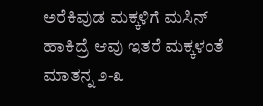ಅರೆಕಿವುಡ ಮಕ್ಕಳಿಗೆ ಮಸಿನ್ ಹಾಕಿದ್ರೆ ಆವು ಇತರೆ ಮಕ್ಕಳಂತೆ ಮಾತನ್ನ ೨-೩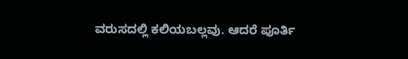ವರುಸದಲ್ಲಿ ಕಲಿಯಬಲ್ಲವು. ಆದರೆ ಪೂರ್ತಿ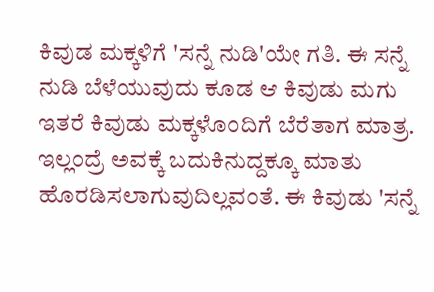ಕಿವುಡ ಮಕ್ಕಳಿಗೆ 'ಸನ್ನೆ ನುಡಿ'ಯೇ ಗತಿ. ಈ ಸನ್ನೆ ನುಡಿ ಬೆಳೆಯುವುದು ಕೂಡ ಆ ಕಿವುಡು ಮಗು ಇತರೆ ಕಿವುಡು ಮಕ್ಕಳೊಂದಿಗೆ ಬೆರೆತಾಗ ಮಾತ್ರ. ಇಲ್ಲಂದ್ರೆ ಅವಕ್ಕೆ ಬದುಕಿನುದ್ದಕ್ಕೂ ಮಾತು ಹೊರಡಿಸಲಾಗುವುದಿಲ್ಲವಂತೆ. ಈ ಕಿವುಡು 'ಸನ್ನೆ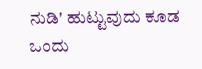ನುಡಿ' ಹುಟ್ಟುವುದು ಕೂಡ ಒಂದು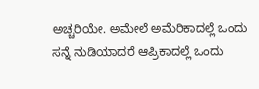ಅಚ್ಚರಿಯೇ. ಅಮೇಲೆ ಅಮೆರಿಕಾದಲ್ಲೆ ಒಂದು ಸನ್ನೆ ನುಡಿಯಾದರೆ ಆಪ್ರಿಕಾದಲ್ಲೆ ಒಂದು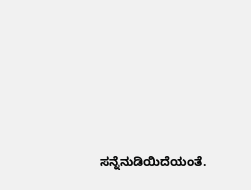ಸನ್ನೆನುಡಿಯಿದೆಯಂತೆ.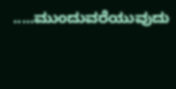.....ಮುಂದುವರೆಯುವುದು